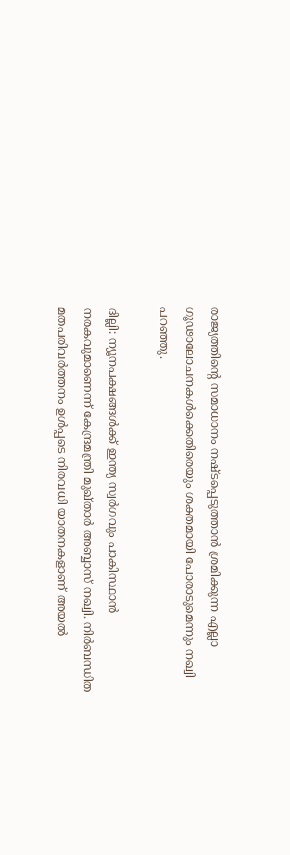രാജ്യത്തിന്റെ സമാധാനം നഷ്ടപ്പെടുത്താൻ ശ്രമിക്കുന്ന എല്ലാ ഗൂഢാലോചനകൾക്കെതിരെയും ശക്തമായി പോരാടുമെന്നും നഖ്വി പറഞ്ഞു.

ദില്ലി: ന്യൂനപക്ഷങ്ങൾക്ക് ഇന്ത്യ സ്വർഗവും പാകിസ്ഥാൻ നരകവുമാണെന്ന് കേന്ദ്രമന്ത്രി മുഖ്താര്‍ അബ്ബാസ് നഖ്വി. നിർബന്ധിത മതപരിവർത്തനം ഉൾപ്പടെ നിരവധി യാതനകളാണ് അയൽ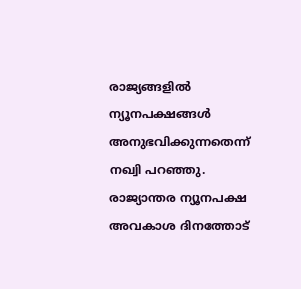രാജ്യങ്ങളിൽ ന്യൂനപക്ഷങ്ങൾ അനുഭവിക്കുന്നതെന്ന് നഖ്വി പറഞ്ഞു. രാജ്യാന്തര ന്യൂനപക്ഷ അവകാശ ദിനത്തോട്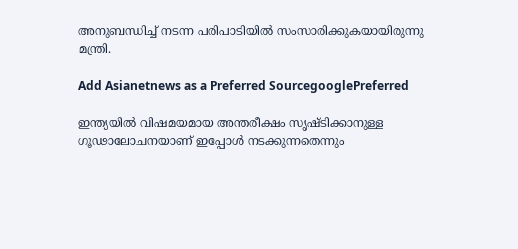അനുബന്ധിച്ച് നടന്ന പരിപാടിയിൽ സംസാരിക്കുകയായിരുന്നു മന്ത്രി.

Add Asianetnews as a Preferred SourcegooglePreferred

ഇന്ത്യയിൽ വിഷമയമായ അന്തരീക്ഷം സൃഷ്ടിക്കാനുള്ള ഗൂഢാലോചനയാണ് ഇപ്പോൾ നടക്കുന്നതെന്നും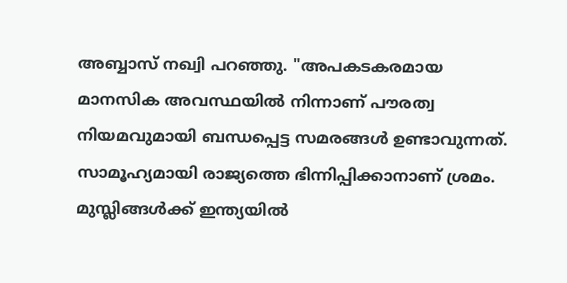അബ്ബാസ് നഖ്വി പറഞ്ഞു. "അപകടകരമായ മാനസിക അവസ്ഥയിൽ നിന്നാണ് പൗരത്വ നിയമവുമായി ബന്ധപ്പെട്ട സമരങ്ങള്‍ ഉണ്ടാവുന്നത്. സാമൂഹ്യമായി രാജ്യത്തെ ഭിന്നിപ്പിക്കാനാണ് ശ്രമം. മുസ്ലിങ്ങൾക്ക് ഇന്ത്യയിൽ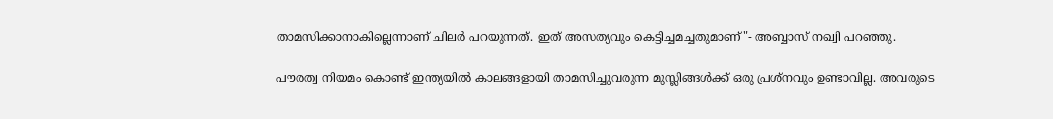താമസിക്കാനാകില്ലെന്നാണ് ചിലർ പറയുന്നത്. ഇത് അസത്യവും കെട്ടിച്ചമച്ചതുമാണ്"- അബ്ബാസ് നഖ്വി പറഞ്ഞു.

പൗരത്വ നിയമം കൊണ്ട് ഇന്ത്യയിൽ കാലങ്ങളായി താമസിച്ചുവരുന്ന മുസ്ലിങ്ങൾക്ക് ഒരു പ്രശ്‌നവും ഉണ്ടാവില്ല. അവരുടെ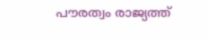പൗരത്വം രാജ്യത്ത്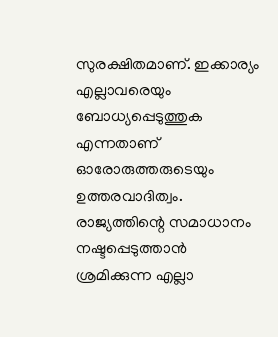സുരക്ഷിതമാണ്. ഇക്കാര്യം എല്ലാവരെയും ബോധ്യപ്പെടുത്തുക എന്നതാണ് ഓരോരുത്തരുടെയും ഉത്തരവാദിത്വം. രാജ്യത്തിന്റെ സമാധാനം നഷ്ടപ്പെടുത്താൻ ശ്രമിക്കുന്ന എല്ലാ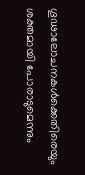ഗൂഢാലോചനകൾക്കെതിരെയും ശക്തമായി പോരാടുമെന്നും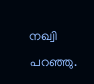നഖ്വി പറഞ്ഞു.